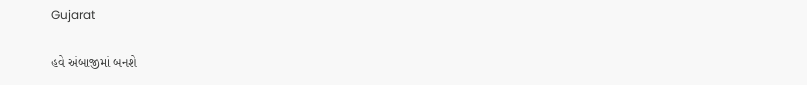Gujarat

હવે અંબાજીમાં બનશે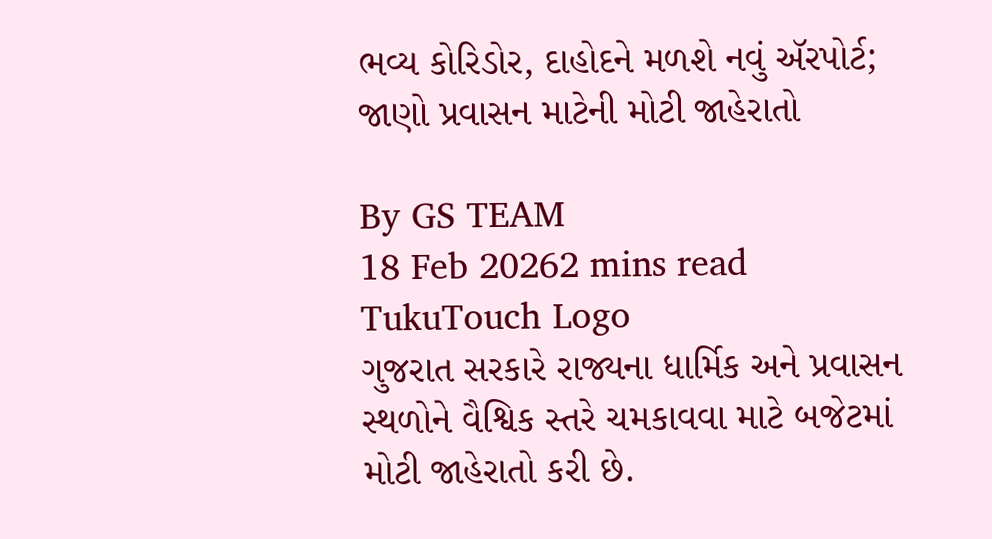ભવ્ય કોરિડોર, દાહોદને મળશે નવું ઍરપોર્ટ; જાણો પ્રવાસન માટેની મોટી જાહેરાતો

By GS TEAM
18 Feb 20262 mins read
TukuTouch Logo
ગુજરાત સરકારે રાજ્યના ધાર્મિક અને પ્રવાસન સ્થળોને વૈશ્વિક સ્તરે ચમકાવવા માટે બજેટમાં મોટી જાહેરાતો કરી છે.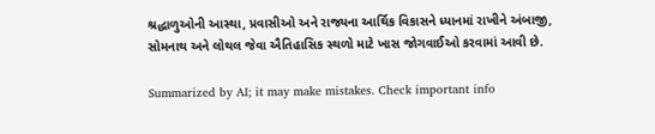શ્રદ્ધાળુઓની આસ્થા, પ્રવાસીઓ અને રાજ્યના આર્થિક વિકાસને ધ્યાનમાં રાખીને અંબાજી, સોમનાથ અને લોથલ જેવા ઐતિહાસિક સ્થળો માટે ખાસ જોગવાઈઓ કરવામાં આવી છે.

Summarized by AI; it may make mistakes. Check important info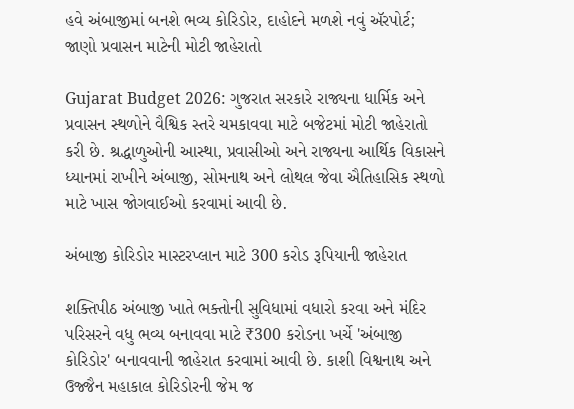હવે અંબાજીમાં બનશે ભવ્ય કોરિડોર, દાહોદને મળશે નવું ઍરપોર્ટ; જાણો પ્રવાસન માટેની મોટી જાહેરાતો

Gujarat Budget 2026: ગુજરાત સરકારે રાજ્યના ધાર્મિક અને પ્રવાસન સ્થળોને વૈશ્વિક સ્તરે ચમકાવવા માટે બજેટમાં મોટી જાહેરાતો કરી છે. શ્રદ્ધાળુઓની આસ્થા, પ્રવાસીઓ અને રાજ્યના આર્થિક વિકાસને ધ્યાનમાં રાખીને અંબાજી, સોમનાથ અને લોથલ જેવા ઐતિહાસિક સ્થળો માટે ખાસ જોગવાઈઓ કરવામાં આવી છે.

અંબાજી કોરિડોર માસ્ટરપ્લાન માટે 300 કરોડ રૂપિયાની જાહેરાત

શક્તિપીઠ અંબાજી ખાતે ભક્તોની સુવિધામાં વધારો કરવા અને મંદિર પરિસરને વધુ ભવ્ય બનાવવા માટે ₹300 કરોડના ખર્ચે 'અંબાજી કોરિડોર' બનાવવાની જાહેરાત કરવામાં આવી છે. કાશી વિશ્વનાથ અને ઉજ્જૈન મહાકાલ કોરિડોરની જેમ જ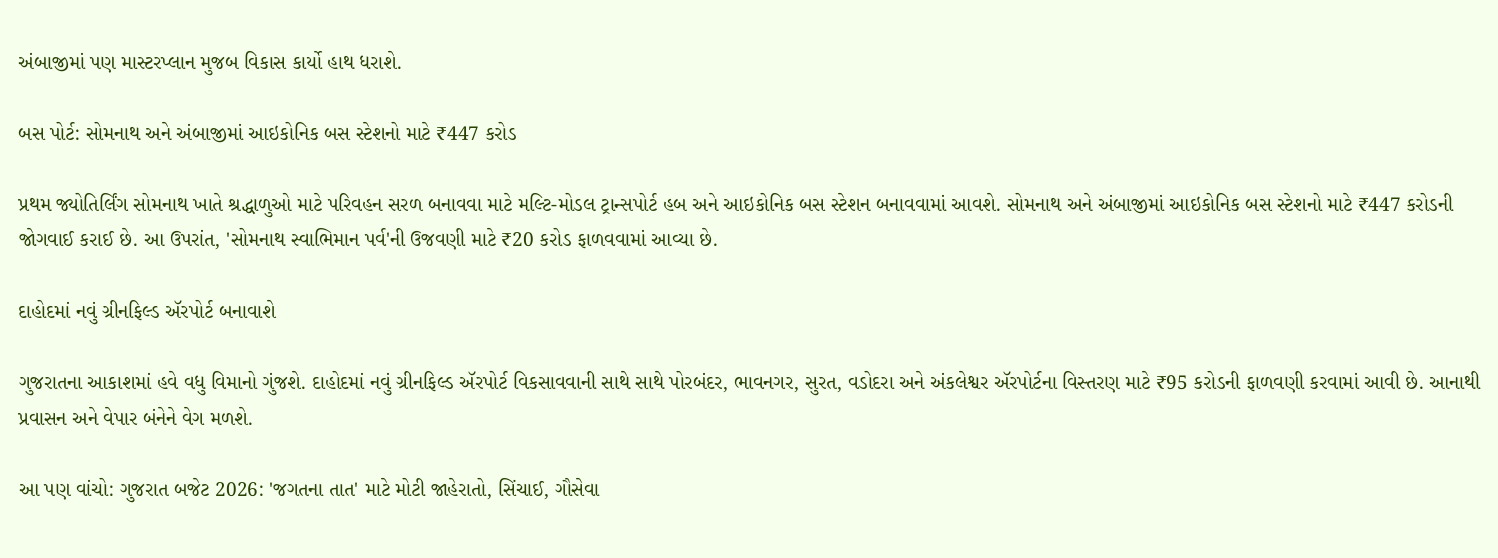અંબાજીમાં પણ માસ્ટરપ્લાન મુજબ વિકાસ કાર્યો હાથ ધરાશે.

બસ પોર્ટ: સોમનાથ અને અંબાજીમાં આઇકોનિક બસ સ્ટેશનો માટે ₹447 કરોડ

પ્રથમ જ્યોતિર્લિંગ સોમનાથ ખાતે શ્રદ્ધાળુઓ માટે પરિવહન સરળ બનાવવા માટે મલ્ટિ-મોડલ ટ્રાન્સપોર્ટ હબ અને આઇકોનિક બસ સ્ટેશન બનાવવામાં આવશે. સોમનાથ અને અંબાજીમાં આઇકોનિક બસ સ્ટેશનો માટે ₹447 કરોડની જોગવાઈ કરાઈ છે. આ ઉપરાંત, 'સોમનાથ સ્વાભિમાન પર્વ'ની ઉજવણી માટે ₹20 કરોડ ફાળવવામાં આવ્યા છે.

દાહોદમાં નવું ગ્રીનફિલ્ડ ઍરપોર્ટ બનાવાશે

ગુજરાતના આકાશમાં હવે વધુ વિમાનો ગુંજશે. દાહોદમાં નવું ગ્રીનફિલ્ડ ઍરપોર્ટ વિકસાવવાની સાથે સાથે પોરબંદર, ભાવનગર, સુરત, વડોદરા અને અંકલેશ્વર ઍરપોર્ટના વિસ્તરણ માટે ₹95 કરોડની ફાળવણી કરવામાં આવી છે. આનાથી પ્રવાસન અને વેપાર બંનેને વેગ મળશે.

આ પણ વાંચો: ગુજરાત બજેટ 2026: 'જગતના તાત' માટે મોટી જાહેરાતો, સિંચાઈ, ગૌસેવા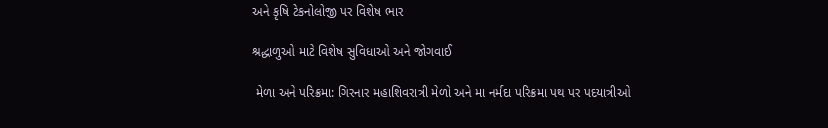અને કૃષિ ટેકનોલોજી પર વિશેષ ભાર

શ્રદ્ધાળુઓ માટે વિશેષ સુવિધાઓ અને જોગવાઈ

 મેળા અને પરિક્રમા: ગિરનાર મહાશિવરાત્રી મેળો અને મા નર્મદા પરિક્રમા પથ પર પદયાત્રીઓ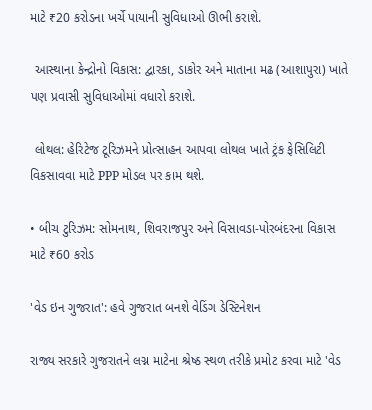માટે ₹20 કરોડના ખર્ચે પાયાની સુવિધાઓ ઊભી કરાશે.

 આસ્થાના કેન્દ્રોનો વિકાસ: દ્વારકા, ડાકોર અને માતાના મઢ (આશાપુરા) ખાતે પણ પ્રવાસી સુવિધાઓમાં વધારો કરાશે.

 લોથલ: હેરિટેજ ટૂરિઝમને પ્રોત્સાહન આપવા લોથલ ખાતે ટ્રંક ફેસિલિટી વિકસાવવા માટે PPP મોડલ પર કામ થશે.

• બીચ ટુરિઝમ: સોમનાથ, શિવરાજપુર અને વિસાવડા-પોરબંદરના વિકાસ માટે ₹60 કરોડ

'વેડ ઇન ગુજરાત': હવે ગુજરાત બનશે વેડિંગ ડેસ્ટિનેશન

રાજ્ય સરકારે ગુજરાતને લગ્ન માટેના શ્રેષ્ઠ સ્થળ તરીકે પ્રમોટ કરવા માટે 'વેડ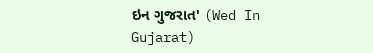ઇન ગુજરાત' (Wed In Gujarat)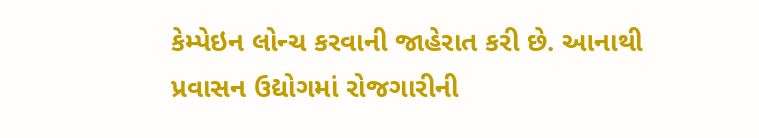કેમ્પેઇન લોન્ચ કરવાની જાહેરાત કરી છે. આનાથી પ્રવાસન ઉદ્યોગમાં રોજગારીની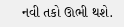નવી તકો ઊભી થશે.